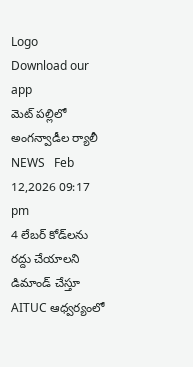Logo
Download our app
మెట్ పల్లిలో అంగన్వాడీల ర్యాలీ
NEWS   Feb 12,2026 09:17 pm
4 లేబర్ కోడ్‌లను రద్దు చేయాలని డిమాండ్ చేస్తూ AITUC ఆధ్వర్యంలో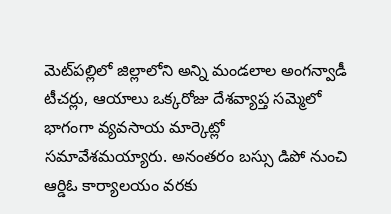మెట్‌ప‌ల్లిలో జిల్లాలోని అన్ని మండలాల అంగన్వాడీ టీచర్లు, ఆయాలు ఒక్కరోజు దేశవ్యాప్త సమ్మెలో భాగంగా వ్యవసాయ మార్కెట్లో సమావేశమయ్యారు. అనంతరం బస్సు డిపో నుంచి ఆర్డిఓ కార్యాలయం వరకు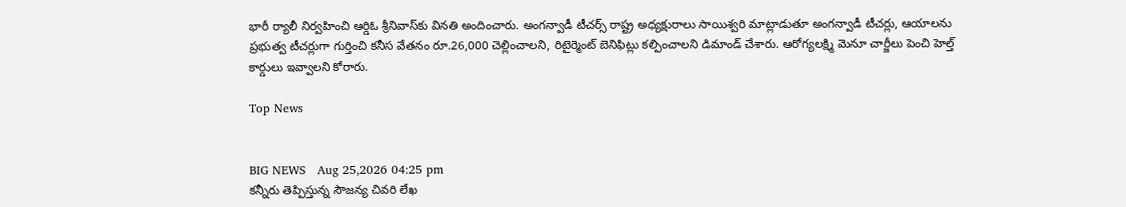భారీ ర్యాలీ నిర్వహించి ఆర్డిఓ శ్రీనివాస్‌కు వినతి అందించారు. అంగన్వాడీ టీచర్స్ రాష్ట్ర అధ్యక్షురాలు సాయిశ్వరి మాట్లాడుతూ అంగన్వాడీ టీచర్లు, ఆయాలను ప్రభుత్వ టీచర్లుగా గుర్తించి కనీస వేతనం రూ.26,000 చెల్లించాలని, రిటైర్మెంట్ బెనిఫిట్లు కల్పించాలని డిమాండ్ చేశారు. ఆరోగ్యలక్ష్మి మెనూ చార్జీలు పెంచి హెల్త్ కార్డులు ఇవ్వాలని కోరారు.

Top News


BIG NEWS   Aug 25,2026 04:25 pm
కన్నీరు తెప్పిస్తున్న సౌజన్య చివరి లేఖ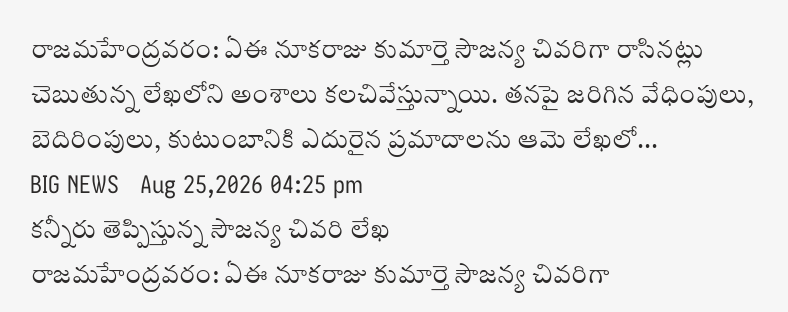రాజమహేంద్రవరం: ఏఈ నూకరాజు కుమార్తె సౌజన్య చివరిగా రాసినట్లు చెబుతున్న లేఖలోని అంశాలు కలచివేస్తున్నాయి. తనపై జరిగిన వేధింపులు, బెదిరింపులు, కుటుంబానికి ఎదురైన ప్రమాదాలను ఆమె లేఖలో...
BIG NEWS   Aug 25,2026 04:25 pm
కన్నీరు తెప్పిస్తున్న సౌజన్య చివరి లేఖ
రాజమహేంద్రవరం: ఏఈ నూకరాజు కుమార్తె సౌజన్య చివరిగా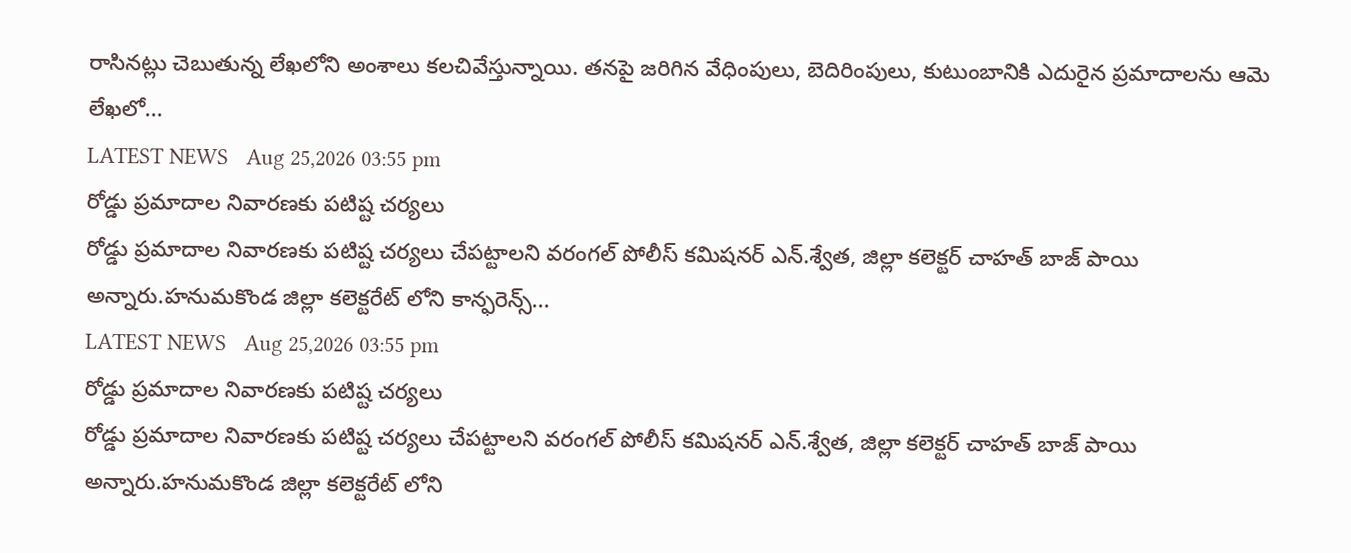రాసినట్లు చెబుతున్న లేఖలోని అంశాలు కలచివేస్తున్నాయి. తనపై జరిగిన వేధింపులు, బెదిరింపులు, కుటుంబానికి ఎదురైన ప్రమాదాలను ఆమె లేఖలో...
LATEST NEWS   Aug 25,2026 03:55 pm
రోడ్డు ప్రమాదాల నివారణకు పటిష్ట చర్యలు
రోడ్డు ప్రమాదాల నివారణకు పటిష్ట చర్యలు చేపట్టాలని వరంగల్ పోలీస్ కమిషనర్ ఎన్.శ్వేత, జిల్లా కలెక్టర్ చాహత్ బాజ్ పాయి అన్నారు.హనుమకొండ జిల్లా కలెక్టరేట్ లోని కాన్ఫరెన్స్...
LATEST NEWS   Aug 25,2026 03:55 pm
రోడ్డు ప్రమాదాల నివారణకు పటిష్ట చర్యలు
రోడ్డు ప్రమాదాల నివారణకు పటిష్ట చర్యలు చేపట్టాలని వరంగల్ పోలీస్ కమిషనర్ ఎన్.శ్వేత, జిల్లా కలెక్టర్ చాహత్ బాజ్ పాయి అన్నారు.హనుమకొండ జిల్లా కలెక్టరేట్ లోని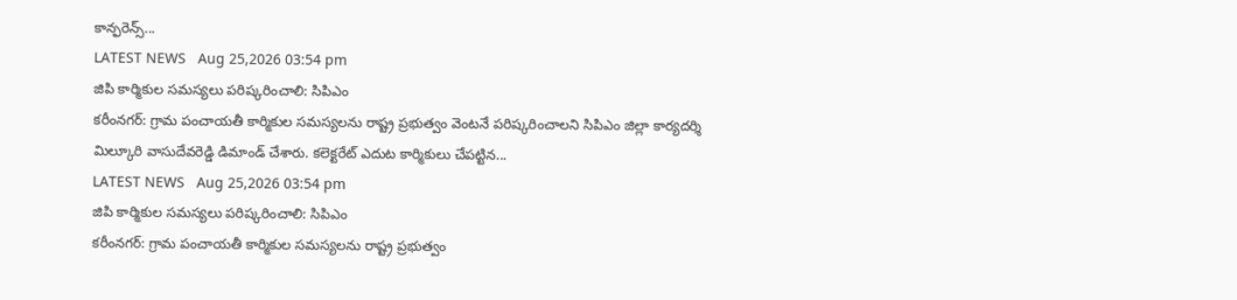కాన్ఫరెన్స్...
LATEST NEWS   Aug 25,2026 03:54 pm
జిపి కార్మికుల సమస్యలు పరిష్కరించాలి: సిపిఎం
కరీంనగర్: గ్రామ పంచాయతీ కార్మికుల సమస్యలను రాష్ట్ర ప్రభుత్వం వెంటనే పరిష్కరించాలని సిపిఎం జిల్లా కార్యదర్శి మిల్కూరి వాసుదేవరెడ్డి డిమాండ్ చేశారు. కలెక్టరేట్ ఎదుట కార్మికులు చేపట్టిన...
LATEST NEWS   Aug 25,2026 03:54 pm
జిపి కార్మికుల సమస్యలు పరిష్కరించాలి: సిపిఎం
కరీంనగర్: గ్రామ పంచాయతీ కార్మికుల సమస్యలను రాష్ట్ర ప్రభుత్వం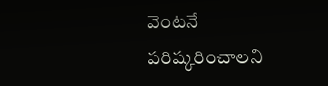వెంటనే పరిష్కరించాలని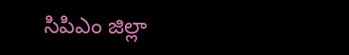సిపిఎం జిల్లా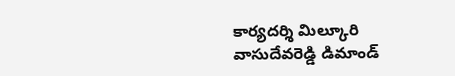కార్యదర్శి మిల్కూరి వాసుదేవరెడ్డి డిమాండ్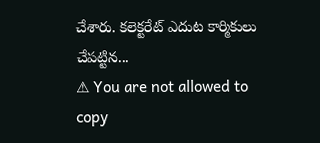చేశారు. కలెక్టరేట్ ఎదుట కార్మికులు చేపట్టిన...
⚠ You are not allowed to copy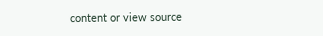content or view source